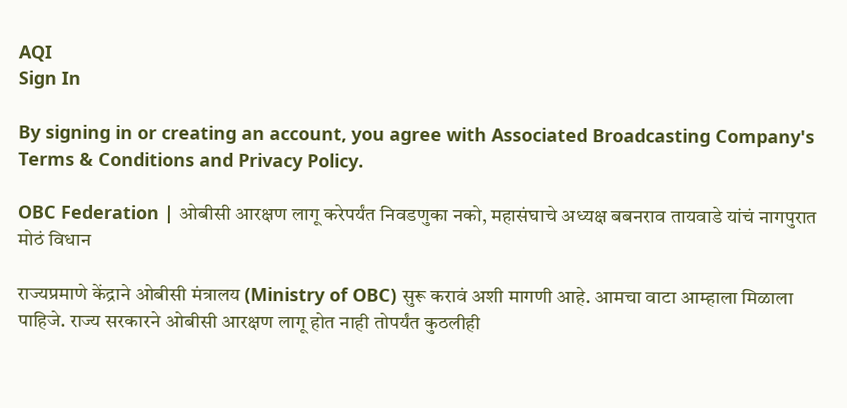AQI
Sign In

By signing in or creating an account, you agree with Associated Broadcasting Company's Terms & Conditions and Privacy Policy.

OBC Federation | ओबीसी आरक्षण लागू करेपर्यंत निवडणुका नको, महासंघाचे अध्यक्ष बबनराव तायवाडे यांचं नागपुरात मोठं विधान

राज्यप्रमाणे केंद्राने ओबीसी मंत्रालय (Ministry of OBC) सुरू करावं अशी मागणी आहे. आमचा वाटा आम्हाला मिळाला पाहिजे. राज्य सरकारने ओबीसी आरक्षण लागू होत नाही तोपर्यंत कुठलीही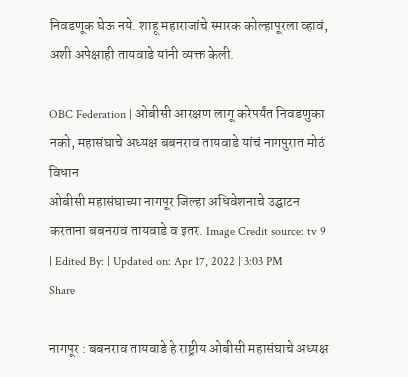निवडणूक घेऊ नये. शाहू महाराजांचे स्मारक कोल्हापूरला व्हावं, अशी अपेक्षाही तायवाडे यांनी व्यक्त केली.

OBC Federation | ओबीसी आरक्षण लागू करेपर्यंत निवडणुका नको, महासंघाचे अध्यक्ष बबनराव तायवाडे यांचं नागपुरात मोठं विधान
ओबीसी महासंघाच्या नागपूर जिल्हा अधिवेशनाचे उद्घाटन करताना बबनराव तायवाडे व इतर. Image Credit source: tv 9
| Edited By: | Updated on: Apr 17, 2022 | 3:03 PM
Share

नागपूर : बबनराव तायवाडे हे राष्ट्रीय ओबीसी महासंघाचे अध्यक्ष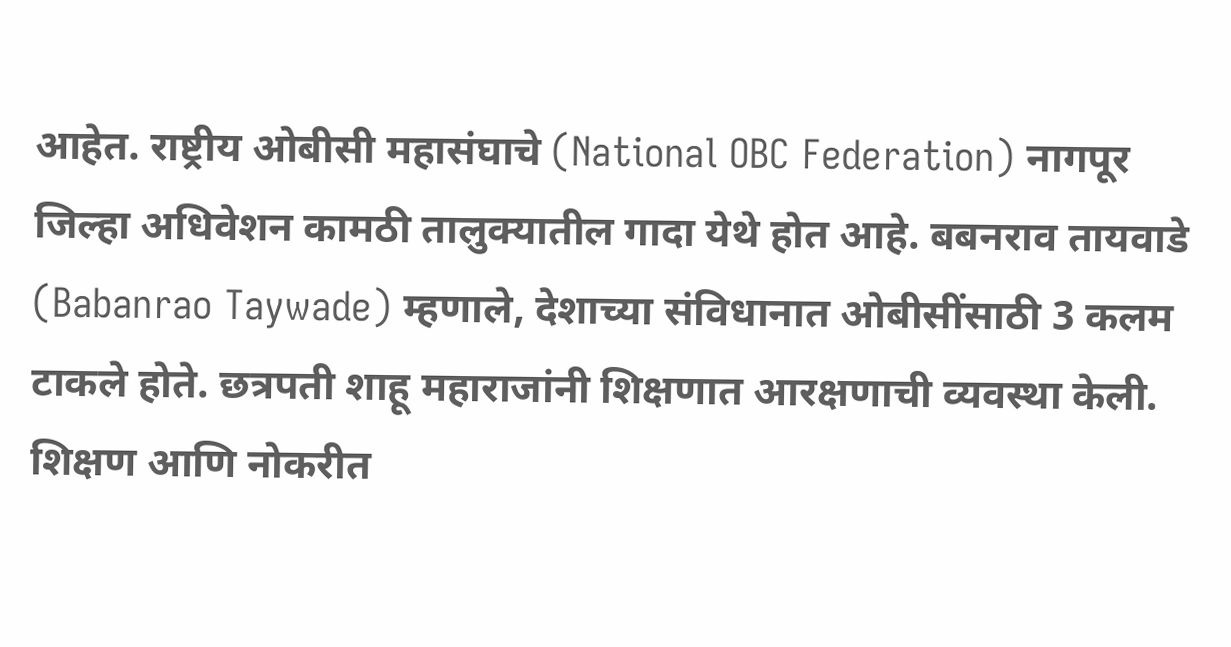आहेत. राष्ट्रीय ओबीसी महासंघाचे (National OBC Federation) नागपूर जिल्हा अधिवेशन कामठी तालुक्यातील गादा येथे होत आहे. बबनराव तायवाडे (Babanrao Taywade) म्हणाले, देशाच्या संविधानात ओबीसींसाठी 3 कलम टाकले होते. छत्रपती शाहू महाराजांनी शिक्षणात आरक्षणाची व्यवस्था केली. शिक्षण आणि नोकरीत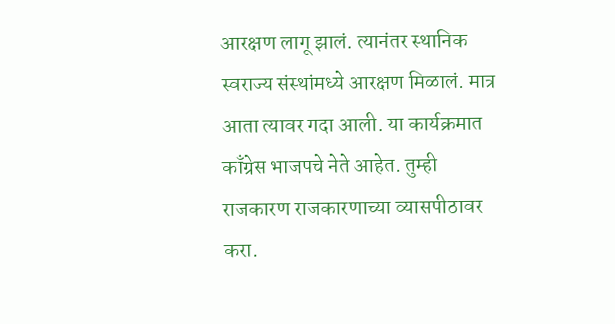आरक्षण लागू झालं. त्यानंतर स्थानिक स्वराज्य संस्थांमध्ये आरक्षण मिळालं. मात्र आता त्यावर गदा आली. या कार्यक्रमात काँग्रेस भाजपचे नेते आहेत. तुम्ही राजकारण राजकारणाच्या व्यासपीठावर करा.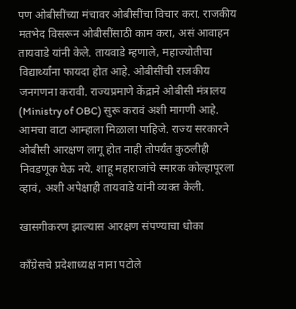पण ओबीसींच्या मंचावर ओबीसींचा विचार करा. राजकीय मतभेद विसरून ओबीसींसाठी काम करा, असं आवाहन तायवाडे यांनी केले. तायवाडे म्हणाले, महाज्योतीचा विद्यार्थ्यांना फायदा होत आहे. ओबीसींची राजकीय जनगणना करावी. राज्यप्रमाणे केंद्राने ओबीसी मंत्रालय (Ministry of OBC) सुरू करावं अशी मागणी आहे. आमचा वाटा आम्हाला मिळाला पाहिजे. राज्य सरकारने ओबीसी आरक्षण लागू होत नाही तोपर्यंत कुठलीही निवडणूक घेऊ नये. शाहू महाराजांचे स्मारक कोल्हापूरला व्हावं, अशी अपेक्षाही तायवाडे यांनी व्यक्त केली.

खासगीकरण झाल्यास आरक्षण संपण्याचा धोका

काँग्रेसचे प्रदेशाध्यक्ष नाना पटोले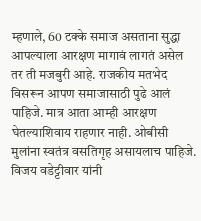म्हणाले, 60 टक्के समाज असताना सुद्धा आपल्याला आरक्षण मागावं लागतं असेल तर ती मजबुरी आहे. राजकीय मतभेद विसरून आपण समाजासाठी पुढे आलं पाहिजे. मात्र आता आम्ही आरक्षण घेतल्याशिवाय राहणार नाही. ओबीसी मुलांना स्वतंत्र वसतिगृह असायलाच पाहिजे. विजय वडेट्टीवार यांनी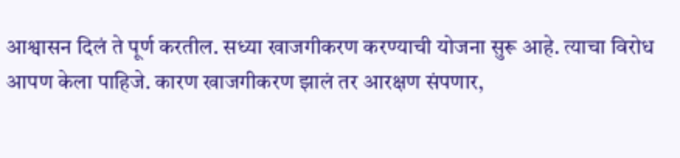आश्वासन दिलं ते पूर्ण करतील. सध्या खाजगीकरण करण्याची योजना सुरू आहे. त्याचा विरोध आपण केला पाहिजे. कारण खाजगीकरण झालं तर आरक्षण संपणार,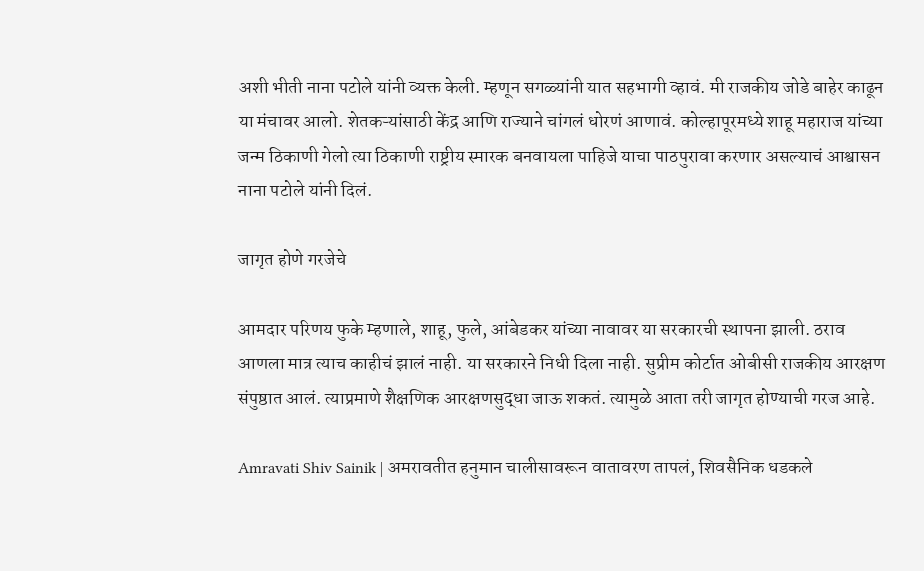अशी भीती नाना पटोले यांनी व्यक्त केली. म्हणून सगळ्यांनी यात सहभागी व्हावं. मी राजकीय जोडे बाहेर काढून या मंचावर आलो. शेतकऱ्यांसाठी केंद्र आणि राज्याने चांगलं धोरणं आणावं. कोल्हापूरमध्ये शाहू महाराज यांच्या जन्म ठिकाणी गेलो त्या ठिकाणी राष्ट्रीय स्मारक बनवायला पाहिजे याचा पाठपुरावा करणार असल्याचं आश्वासन नाना पटोले यांनी दिलं.

जागृत होणे गरजेचे

आमदार परिणय फुके म्हणाले, शाहू, फुले, आंबेडकर यांच्या नावावर या सरकारची स्थापना झाली. ठराव आणला मात्र त्याच काहीचं झालं नाही. या सरकारने निधी दिला नाही. सुप्रीम कोर्टात ओबीसी राजकीय आरक्षण संपुष्ठात आलं. त्याप्रमाणे शैक्षणिक आरक्षणसुद्धा जाऊ शकतं. त्यामुळे आता तरी जागृत होण्याची गरज आहे.

Amravati Shiv Sainik | अमरावतीत हनुमान चालीसावरून वातावरण तापलं, शिवसैनिक धडकले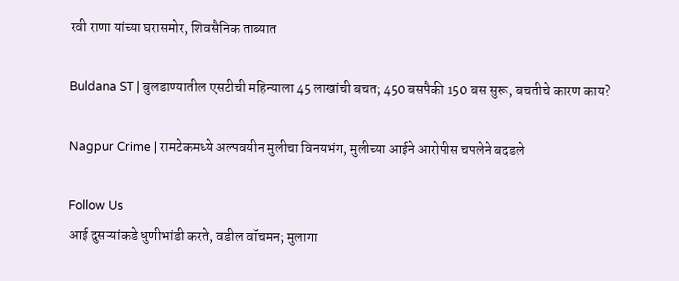रवी राणा यांच्या घरासमोर, शिवसैनिक ताब्यात

Buldana ST | बुलडाण्यातील एसटीची महिन्याला 45 लाखांची बचत; 450 बसपैकी 150 बस सुरू, बचतीचे कारण काय?

Nagpur Crime | रामटेकमध्ये अल्पवयीन मुलीचा विनयभंग, मुलीच्या आईने आरोपीस चपलेने बदडले

Follow Us
आई दुसऱ्यांकडे धुणीभांडी करते, वडील वॉचमन; मुलागा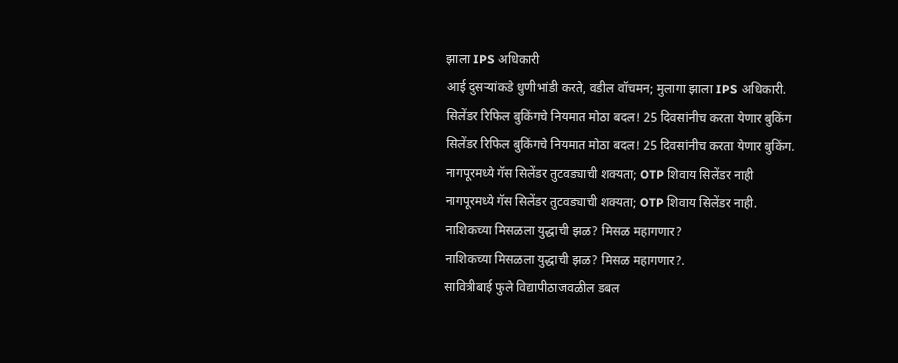झाला IPS अधिकारी
आई दुसऱ्यांकडे धुणीभांडी करते, वडील वॉचमन; मुलागा झाला IPS अधिकारी.
सिलेंडर रिफिल बुकिंगचे नियमात मोठा बदल! 25 दिवसांनीच करता येणार बुकिंग
सिलेंडर रिफिल बुकिंगचे नियमात मोठा बदल! 25 दिवसांनीच करता येणार बुकिंग.
नागपूरमध्ये गॅस सिलेंडर तुटवड्याची शक्यता; OTP शिवाय सिलेंडर नाही
नागपूरमध्ये गॅस सिलेंडर तुटवड्याची शक्यता; OTP शिवाय सिलेंडर नाही.
नाशिकच्या मिसळला युद्धाची झळ? मिसळ महागणार?
नाशिकच्या मिसळला युद्धाची झळ? मिसळ महागणार?.
सावित्रीबाई फुले विद्यापीठाजवळील डबल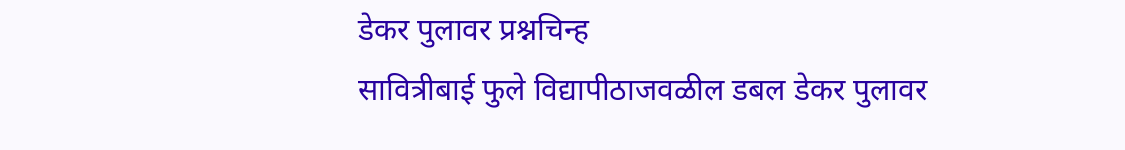डेकर पुलावर प्रश्नचिन्ह
सावित्रीबाई फुले विद्यापीठाजवळील डबल डेकर पुलावर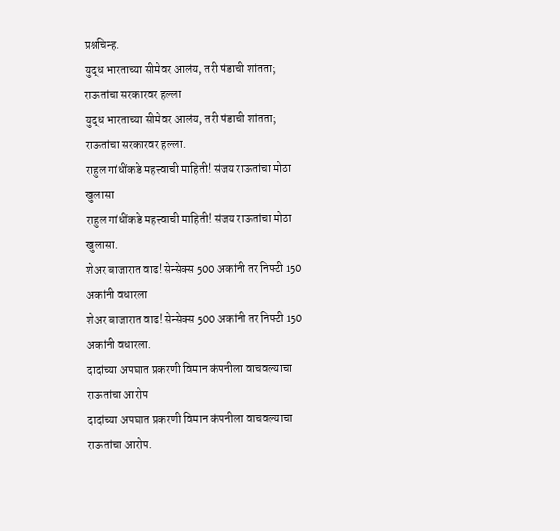प्रश्नचिन्ह.
युद्ध भारताच्या सीमेवर आलंय, तरी षंडाची शांतता; राऊतांचा सरकारवर हल्ला
युद्ध भारताच्या सीमेवर आलंय, तरी षंडाची शांतता; राऊतांचा सरकारवर हल्ला.
राहुल गांधींकडे महत्त्वाची माहिती! संजय राऊतांचा मोठा खुलासा
राहुल गांधींकडे महत्त्वाची माहिती! संजय राऊतांचा मोठा खुलासा.
शेअर बाजारात वाढ! सेन्सेक्स 500 अकांनी तर निफ्टी 150 अकांनी वधारला
शेअर बाजारात वाढ! सेन्सेक्स 500 अकांनी तर निफ्टी 150 अकांनी वधारला.
दादांच्या अपघात प्रकरणी विमान कंपनीला वाचवल्याचा राऊतांचा आरोप
दादांच्या अपघात प्रकरणी विमान कंपनीला वाचवल्याचा राऊतांचा आरोप.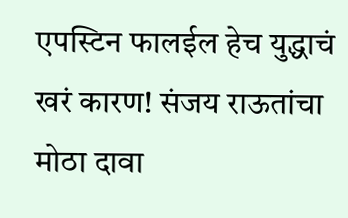एपस्टिन फालईल हेच युद्धाचं खरं कारण! संजय राऊतांचा मोठा दावा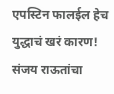एपस्टिन फालईल हेच युद्धाचं खरं कारण! संजय राऊतांचा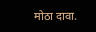मोठा दावा.